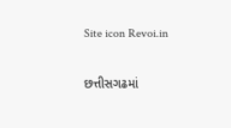Site icon Revoi.in

છત્તીસગઢમાં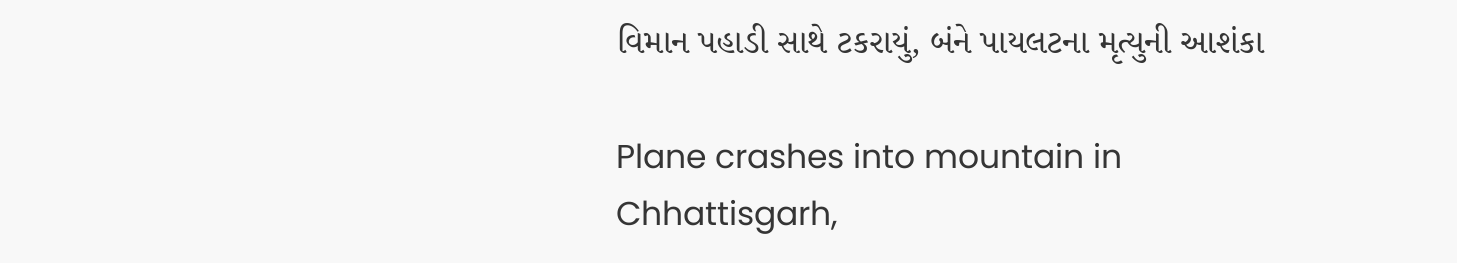વિમાન પહાડી સાથે ટકરાયું, બંને પાયલટના મૃત્યુની આશંકા

Plane crashes into mountain in Chhattisgarh,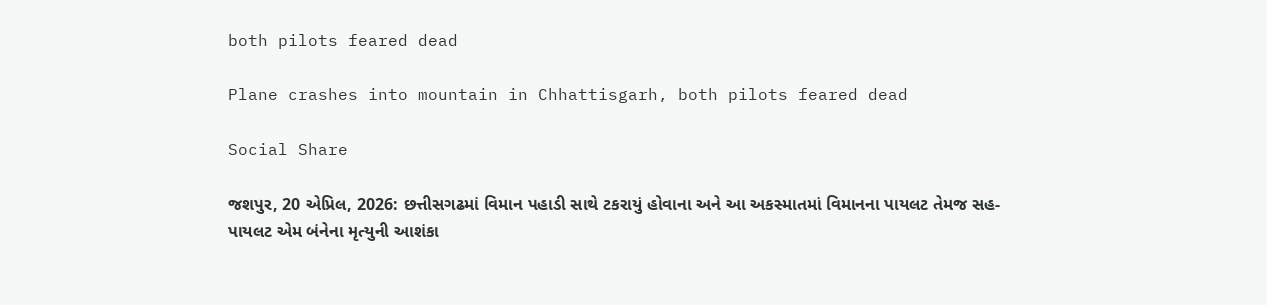both pilots feared dead

Plane crashes into mountain in Chhattisgarh, both pilots feared dead

Social Share

જશપુર, 20 એપ્રિલ, 2026: છત્તીસગઢમાં વિમાન પહાડી સાથે ટકરાયું હોવાના અને આ અકસ્માતમાં વિમાનના પાયલટ તેમજ સહ-પાયલટ એમ બંનેના મૃત્યુની આશંકા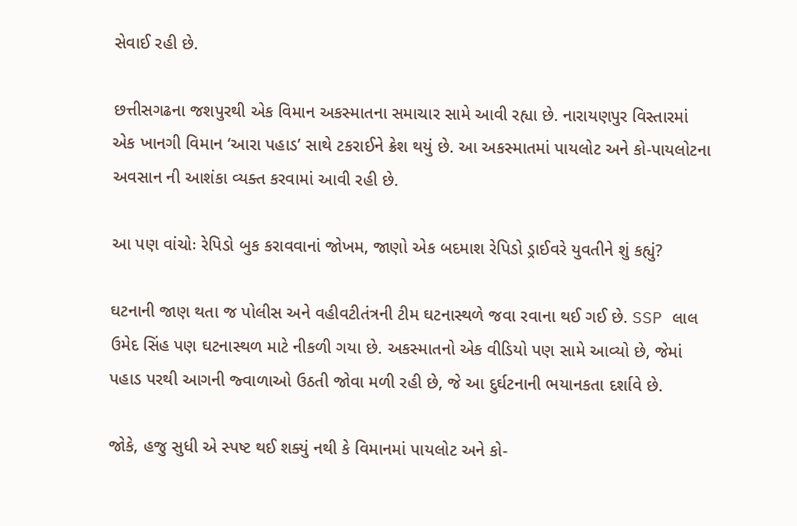સેવાઈ રહી છે.

છત્તીસગઢના જશપુરથી એક વિમાન અકસ્માતના સમાચાર સામે આવી રહ્યા છે. નારાયણપુર વિસ્તારમાં એક ખાનગી વિમાન ‘આરા પહાડ’ સાથે ટકરાઈને ક્રેશ થયું છે. આ અકસ્માતમાં પાયલોટ અને કો-પાયલોટના અવસાન ની આશંકા વ્યક્ત કરવામાં આવી રહી છે.

આ પણ વાંચોઃ રેપિડો બુક કરાવવાનાં જોખમ, જાણો એક બદમાશ રેપિડો ડ્રાઈવરે યુવતીને શું કહ્યું?

ઘટનાની જાણ થતા જ પોલીસ અને વહીવટીતંત્રની ટીમ ઘટનાસ્થળે જવા રવાના થઈ ગઈ છે. SSP લાલ ઉમેદ સિંહ પણ ઘટનાસ્થળ માટે નીકળી ગયા છે. અકસ્માતનો એક વીડિયો પણ સામે આવ્યો છે, જેમાં પહાડ પરથી આગની જ્વાળાઓ ઉઠતી જોવા મળી રહી છે, જે આ દુર્ઘટનાની ભયાનકતા દર્શાવે છે.

જોકે, હજુ સુધી એ સ્પષ્ટ થઈ શક્યું નથી કે વિમાનમાં પાયલોટ અને કો-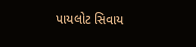પાયલોટ સિવાય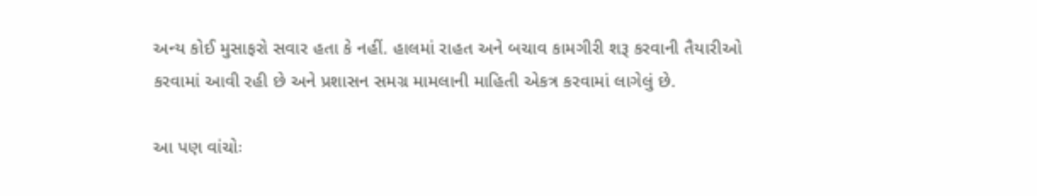અન્ય કોઈ મુસાફરો સવાર હતા કે નહીં. હાલમાં રાહત અને બચાવ કામગીરી શરૂ કરવાની તૈયારીઓ કરવામાં આવી રહી છે અને પ્રશાસન સમગ્ર મામલાની માહિતી એકત્ર કરવામાં લાગેલું છે.

આ પણ વાંચોઃ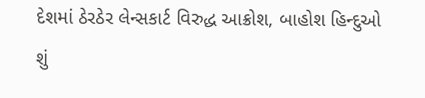દેશમાં ઠેરઠેર લેન્સકાર્ટ વિરુદ્ધ આક્રોશ, બાહોશ હિન્દુઓ શું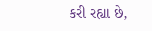કરી રહ્યા છે,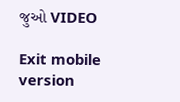જુઓ VIDEO

Exit mobile version